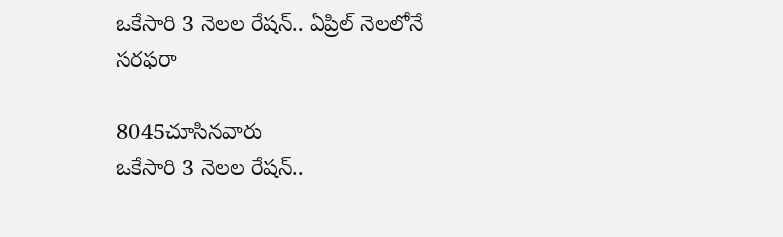ఒకేసారి 3 నెలల రేషన్.. ఏప్రిల్‌ నెలలోనే సరఫరా

8045చూసినవారు
ఒకేసారి 3 నెలల రేషన్..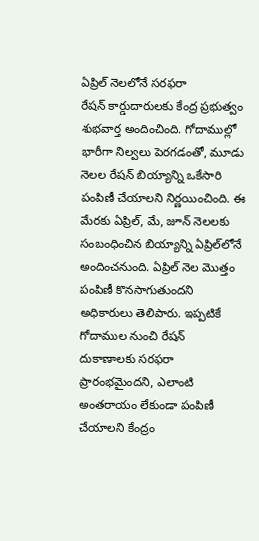ఏప్రిల్‌ నెలలోనే సరఫరా
రేషన్ కార్డుదారులకు కేంద్ర ప్రభుత్వం శుభవార్త అందించింది. గోదాముల్లో భారీగా నిల్వలు పెరగడంతో, మూడు నెలల రేషన్ బియ్యాన్ని ఒకేసారి పంపిణీ చేయాలని నిర్ణయించింది. ఈ మేరకు ఏప్రిల్, మే, జూన్ నెలలకు సంబంధించిన బియ్యాన్ని ఏప్రిల్‌లోనే అందించనుంది. ఏప్రిల్ నెల మొత్తం పంపిణీ కొనసాగుతుందని అధికారులు తెలిపారు. ఇప్పటికే గోదాముల నుంచి రేషన్ దుకాణాలకు సరఫరా ప్రారంభమైందని, ఎలాంటి అంతరాయం లేకుండా పంపిణీ చేయాలని కేంద్రం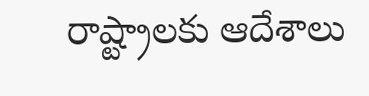రాష్ట్రాలకు ఆదేశాలు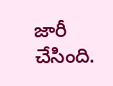జారీ చేసింది.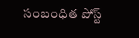సంబంధిత పోస్ట్